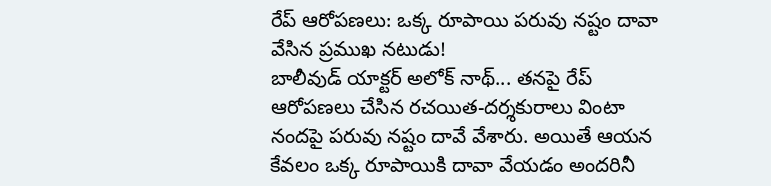రేప్ ఆరోపణలు: ఒక్క రూపాయి పరువు నష్టం దావా వేసిన ప్రముఖ నటుడు!
బాలీవుడ్ యాక్టర్ అలోక్ నాథ్... తనపై రేప్ ఆరోపణలు చేసిన రచయిత-దర్శకురాలు వింటా నందపై పరువు నష్టం దావే వేశారు. అయితే ఆయన కేవలం ఒక్క రూపాయికి దావా వేయడం అందరినీ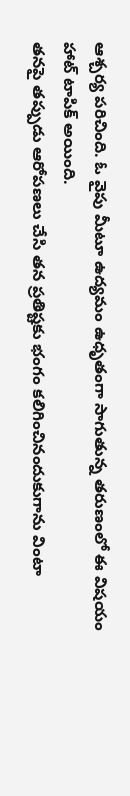ఆశ్చర్య పరిచింది. ఓ వైపు మీటూ ఉద్యమం ఉధృతంగా సాగుతున్న తరుణంలో ఈ విషయం హాట్ టాపిక్ అయింది.
తనపై తప్పుడు ఆరోపణలు చేసి తన ప్రతిష్టకు భంగం కలిగించినందుకుగాను వింటా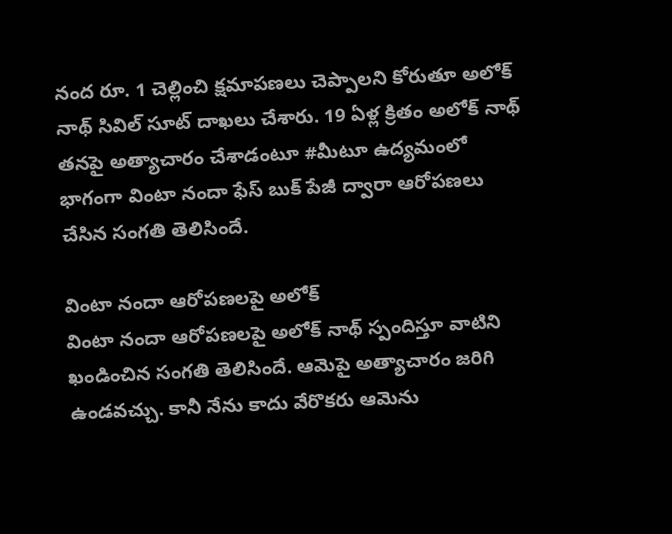నంద రూ. 1 చెల్లించి క్షమాపణలు చెప్పాలని కోరుతూ అలోక్ నాథ్ సివిల్ సూట్ దాఖలు చేశారు. 19 ఏళ్ల క్రితం అలోక్ నాథ్ తనపై అత్యాచారం చేశాడంటూ #మీటూ ఉద్యమంలో భాగంగా వింటా నందా ఫేస్ బుక్ పేజీ ద్వారా ఆరోపణలు చేసిన సంగతి తెలిసిందే.

వింటా నందా ఆరోపణలపై అలోక్
వింటా నందా ఆరోపణలపై అలోక్ నాథ్ స్పందిస్తూ వాటిని ఖండించిన సంగతి తెలిసిందే. ఆమెపై అత్యాచారం జరిగి ఉండవచ్చు. కానీ నేను కాదు వేరొకరు ఆమెను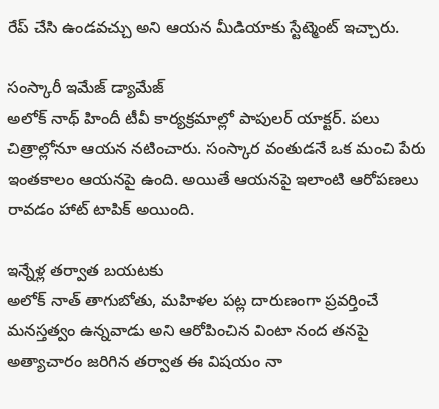రేప్ చేసి ఉండవచ్చు అని ఆయన మీడియాకు స్టేట్మెంట్ ఇచ్చారు.

సంస్కారీ ఇమేజ్ డ్యామేజ్
అలోక్ నాథ్ హిందీ టీవీ కార్యక్రమాల్లో పాపులర్ యాక్టర్. పలు చిత్రాల్లోనూ ఆయన నటించారు. సంస్కార వంతుడనే ఒక మంచి పేరు ఇంతకాలం ఆయనపై ఉంది. అయితే ఆయనపై ఇలాంటి ఆరోపణలు రావడం హాట్ టాపిక్ అయింది.

ఇన్నేళ్ల తర్వాత బయటకు
అలోక్ నాత్ తాగుబోతు, మహిళల పట్ల దారుణంగా ప్రవర్తించే మనస్తత్వం ఉన్నవాడు అని ఆరోపించిన వింటా నంద తనపై అత్యాచారం జరిగిన తర్వాత ఈ విషయం నా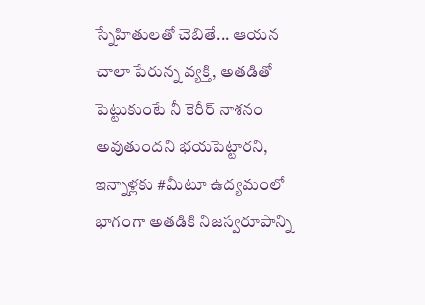స్నేహితులతో చెబితే... ఆయన చాలా పేరున్న వ్యక్తి, అతడితో పెట్టుకుంటే నీ కెరీర్ నాశనం అవుతుందని భయపెట్టారని, ఇన్నాళ్లకు #మీటూ ఉద్యమంలో భాగంగా అతడికి నిజస్వరూపాన్ని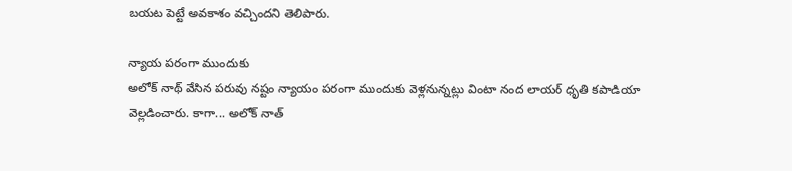బయట పెట్టే అవకాశం వచ్చిందని తెలిపారు.

న్యాయ పరంగా ముందుకు
అలోక్ నాథ్ వేసిన పరువు నష్టం న్యాయం పరంగా ముందుకు వెళ్లనున్నట్లు వింటా నంద లాయర్ ధృతి కపాడియా వెల్లడించారు. కాగా... అలోక్ నాత్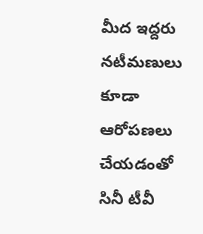మీద ఇద్దరు నటీమణులు కూడా ఆరోపణలు చేయడంతో సినీ టీవీ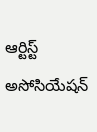ఆర్టిస్ట్ అసోసియేషన్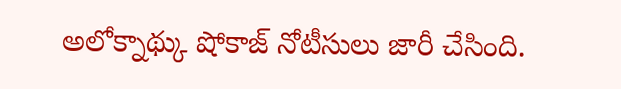అలోక్నాథ్కు షోకాజ్ నోటీసులు జారీ చేసింది.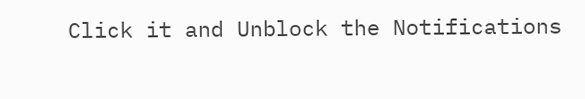Click it and Unblock the Notifications